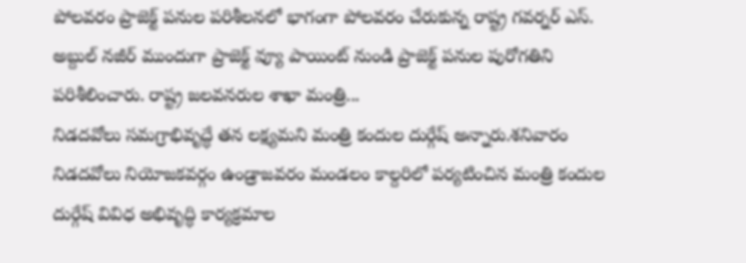పోలవరం ప్రాజెక్ట్ పనుల పరిశీలనలో భాగంగా పోలవరం చేరుకున్న రాష్ట్ర గవర్నర్ ఎస్. అబ్దుల్ నజీర్ ముందుగా ప్రాజెక్ట్ వ్యూ పాయింట్ నుండి ప్రాజెక్ట్ పనుల పురోగతిని పరిశీలించారు. రాష్ట్ర జలవనరుల శాఖా మంత్రి...
నిడదవోలు సమగ్రాభివృద్ధే తన లక్ష్యమని మంత్రి కందుల దుర్గేష్ అన్నారు.శనివారం నిడదవోలు నియోజకవర్గం ఉండ్రాజవరం మండలం కాల్దరిలో పర్యటించిన మంత్రి కందుల దుర్గేష్ వివిధ అభివృద్ధి కార్యక్రమాల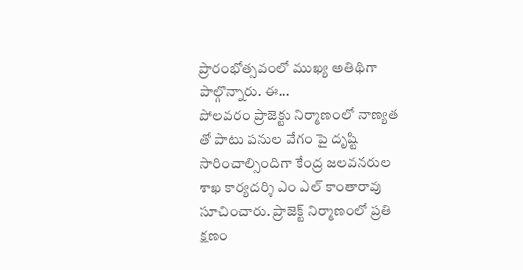ప్రారంభోత్సవంలో ముఖ్య అతిథిగా పాల్గొన్నారు. ఈ...
పోలవరం ప్రాజెక్టు నిర్మాణంలో నాణ్యత తో పాటు పనుల వేగం పై దృష్టి సారించాల్సిందిగా కేంద్ర జలవనరుల శాఖ కార్యదర్శి ఎం ఎల్ కాంతారావు సూచించారు. ప్రాజెక్ట్ నిర్మాణంలో ప్రతి క్షణం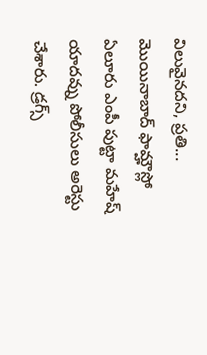విలువైనదని, ప్రతి...
మొయినాబాద్ ఫామ్హౌస్లో ఏలూరు ఎంపీ పుట్టా మహేష్ యాదవ్ను పోలీసులు అరెస్టు చేశారు. డ్రగ్స్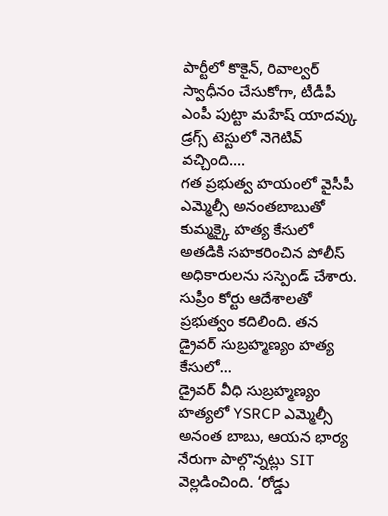పార్టీలో కొకైన్, రివాల్వర్ స్వాధీనం చేసుకోగా, టీడీపీ ఎంపీ పుట్టా మహేష్ యాదవ్కు డ్రగ్స్ టెస్టులో నెగెటివ్ వచ్చింది....
గత ప్రభుత్వ హయంలో వైసీపీ ఎమ్మెల్సీ అనంతబాబుతో కుమ్మక్కై హత్య కేసులో అతడికి సహకరించిన పోలీస్ అధికారులను సస్పెండ్ చేశారు. సుప్రీం కోర్టు ఆదేశాలతో ప్రభుత్వం కదిలింది. తన డ్రైవర్ సుబ్రహ్మణ్యం హత్య కేసులో...
డ్రైవర్ వీధి సుబ్రహ్మణ్యం హత్యలో YSRCP ఎమ్మెల్సీ అనంత బాబు, ఆయన భార్య నేరుగా పాల్గొన్నట్లు SIT వెల్లడించింది. ‘రోడ్డు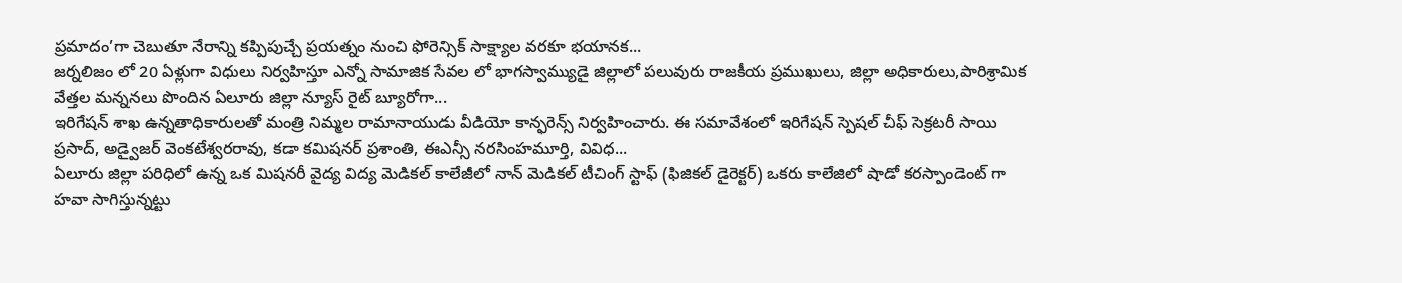ప్రమాదం’గా చెబుతూ నేరాన్ని కప్పిపుచ్చే ప్రయత్నం నుంచి ఫోరెన్సిక్ సాక్ష్యాల వరకూ భయానక...
జర్నలిజం లో 20 ఏళ్లుగా విధులు నిర్వహిస్తూ ఎన్నో సామాజిక సేవల లో భాగస్వామ్యుడై జిల్లాలో పలువురు రాజకీయ ప్రముఖులు, జిల్లా అధికారులు,పారిశ్రామిక వేత్తల మన్ననలు పొందిన ఏలూరు జిల్లా న్యూస్ రైట్ బ్యూరోగా...
ఇరిగేషన్ శాఖ ఉన్నతాధికారులతో మంత్రి నిమ్మల రామానాయుడు వీడియో కాన్ఫరెన్స్ నిర్వహించారు. ఈ సమావేశంలో ఇరిగేషన్ స్పెషల్ చీఫ్ సెక్రటరీ సాయి ప్రసాద్, అడ్వైజర్ వెంకటేశ్వరరావు, కడా కమిషనర్ ప్రశాంతి, ఈఎన్సీ నరసింహమూర్తి, వివిధ...
ఏలూరు జిల్లా పరిధిలో ఉన్న ఒక మిషనరీ వైద్య విద్య మెడికల్ కాలేజీలో నాన్ మెడికల్ టీచింగ్ స్టాఫ్ (ఫిజికల్ డైరెక్టర్) ఒకరు కాలేజిలో షాడో కరస్పాండెంట్ గా హవా సాగిస్తున్నట్టు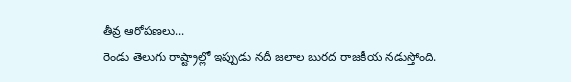తీవ్ర ఆరోపణలు...
రెండు తెలుగు రాష్ట్రాల్లో ఇప్పుడు నదీ జలాల బురద రాజకీయ నడుస్తోంది.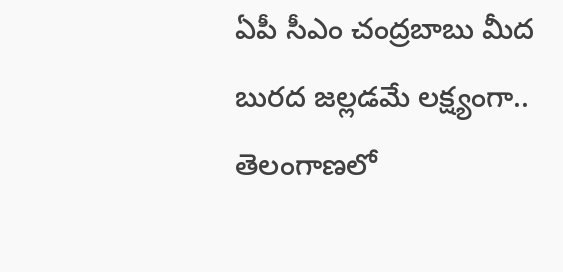ఏపీ సీఎం చంద్రబాబు మీద బురద జల్లడమే లక్ష్యంగా.. తెలంగాణలో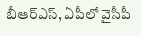బీఆర్ఎస్, ఏపీలో వైసీపీ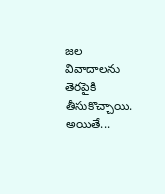జల వివాదాలను తెరపైకి తీసుకొచ్చాయి. అయితే...